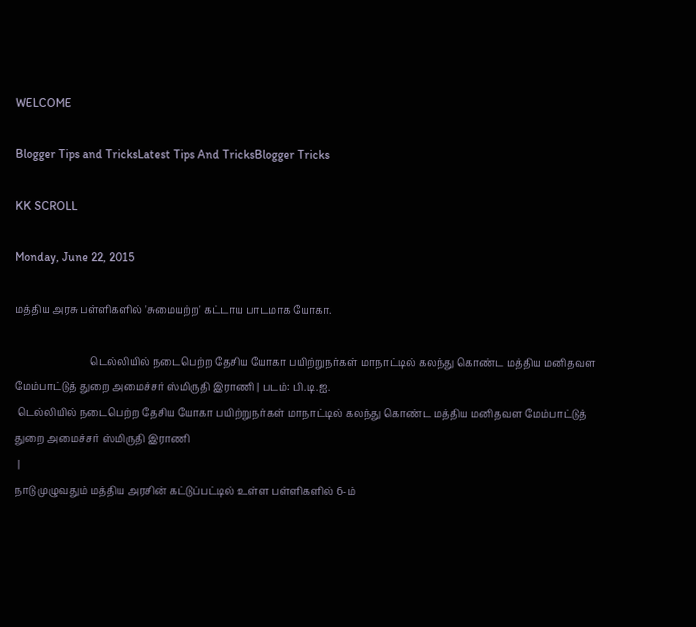WELCOME

Blogger Tips and TricksLatest Tips And TricksBlogger Tricks

KK SCROLL

Monday, June 22, 2015

மத்திய அரசு பள்ளிகளில் 'சுமையற்ற' கட்டாய பாடமாக யோகா.

                              டெல்லியில் நடைபெற்ற தேசிய யோகா பயிற்றுநர்கள் மாநாட்டில் கலந்து கொண்ட மத்திய மனிதவள மேம்பாட்டுத் துறை அமைச்சர் ஸ்மிருதி இராணி | படம்: பி.டி.ஐ.
 டெல்லியில் நடைபெற்ற தேசிய யோகா பயிற்றுநர்கள் மாநாட்டில் கலந்து கொண்ட மத்திய மனிதவள மேம்பாட்டுத் துறை அமைச்சர் ஸ்மிருதி இராணி
 |
நாடு முழுவதும் மத்திய அரசின் கட்டுப்பட்டில் உள்ள பள்ளிகளில் 6-ம்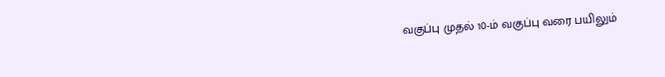வகுப்பு முதல் 10-ம் வகுப்பு வரை பயிலும்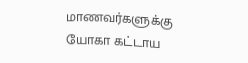மாணவர்களுக்கு யோகா கட்டாய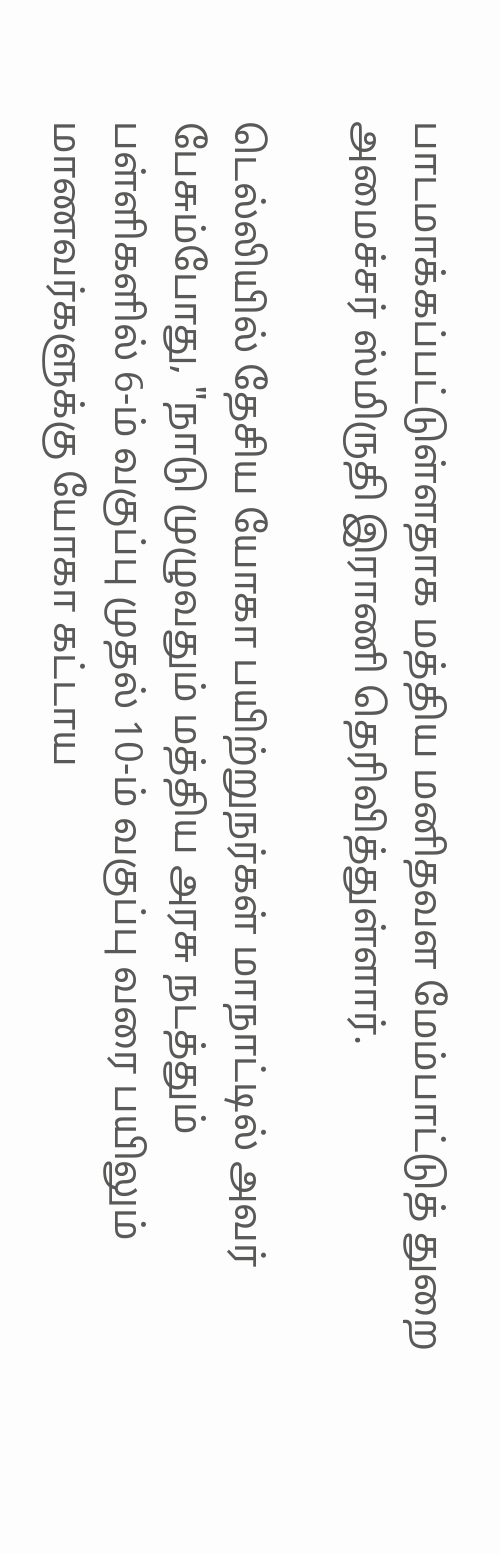பாடமாக்கப்பட்டுள்ளதாக மத்திய மனிதவள மேம்பாட்டுத் துறை அமைச்சர் ஸ்மிருதி இராணி தெரிவித்துள்ளார்.

டெல்லியில் தேசிய யோகா பயிற்றுநர்கள் மாநாட்டில் அவர் பேசும்போது, "நாடு முழுவதும் மத்திய அரசு நடத்தும் பள்ளிகளில் 6-ம் வகுப்பு முதல் 10-ம் வகுப்பு வரை பயிலும் மாணவர்களுக்கு யோகா கட்டாய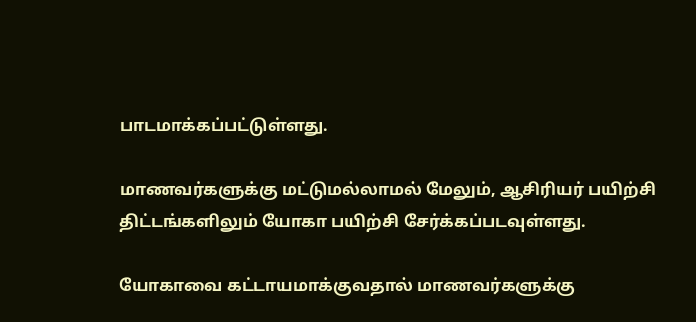பாடமாக்கப்பட்டுள்ளது.

மாணவர்களுக்கு மட்டுமல்லாமல் மேலும், ஆசிரியர் பயிற்சி திட்டங்களிலும் யோகா பயிற்சி சேர்க்கப்படவுள்ளது.

யோகாவை கட்டாயமாக்குவதால் மாணவர்களுக்கு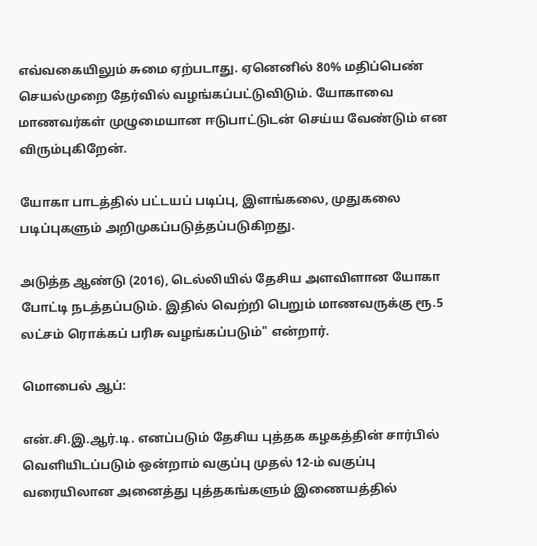எவ்வகையிலும் சுமை ஏற்படாது. ஏனெனில் 80% மதிப்பெண் செயல்முறை தேர்வில் வழங்கப்பட்டுவிடும். யோகாவை மாணவர்கள் முழுமையான ஈடுபாட்டுடன் செய்ய வேண்டும் என விரும்புகிறேன்.

யோகா பாடத்தில் பட்டயப் படிப்பு, இளங்கலை, முதுகலை படிப்புகளும் அறிமுகப்படுத்தப்படுகிறது.

அடுத்த ஆண்டு (2016), டெல்லியில் தேசிய அளவிளான யோகா போட்டி நடத்தப்படும். இதில் வெற்றி பெறும் மாணவருக்கு ரூ.5 லட்சம் ரொக்கப் பரிசு வழங்கப்படும்" என்றார்.

மொபைல் ஆப்:

என்.சி.இ.ஆர்.டி. எனப்படும் தேசிய புத்தக கழகத்தின் சார்பில் வெளியிடப்படும் ஒன்றாம் வகுப்பு முதல் 12-ம் வகுப்பு வரையிலான அனைத்து புத்தகங்களும் இணையத்தில்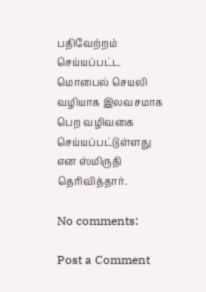பதிவேற்றம் செய்யப்பட்ட மொபைல் செயலி வழியாக இலவசமாக பெற வழிவகை செய்யப்பட்டுள்ளது என ஸ்மிருதி தெரிவித்தார்.

No comments:

Post a Comment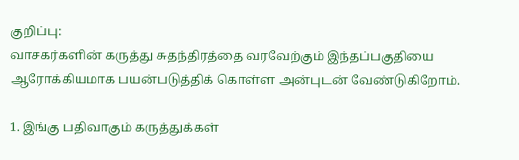குறிப்பு:
வாசகர்களின் கருத்து சுதந்திரத்தை வரவேற்கும் இந்தப்பகுதியை ஆரோக்கியமாக பயன்படுத்திக் கொள்ள அன்புடன் வேண்டுகிறோம்.

1. இங்கு பதிவாகும் கருத்துக்கள்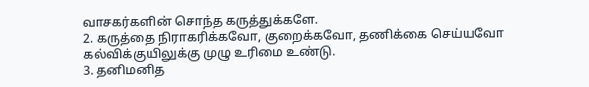வாசகர்களின் சொந்த கருத்துக்களே.
2. கருத்தை நிராகரிக்கவோ, குறைக்கவோ, தணிக்கை செய்யவோ கல்விக்குயிலுக்கு முழு உரிமை உண்டு.
3. தனிமனித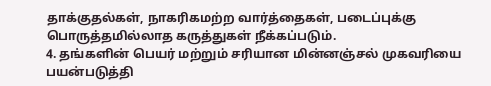தாக்குதல்கள், நாகரிகமற்ற வார்த்தைகள், படைப்புக்கு பொருத்தமில்லாத கருத்துகள் நீக்கப்படும்.
4. தங்களின் பெயர் மற்றும் சரியான மின்னஞ்சல் முகவரியை பயன்படுத்தி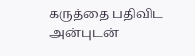கருத்தை பதிவிட அன்புடன்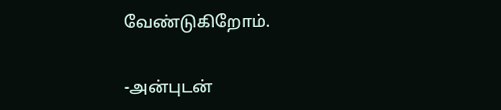வேண்டுகிறோம்.

-அன்புடன்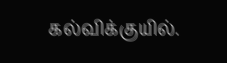கல்விக்குயில்.